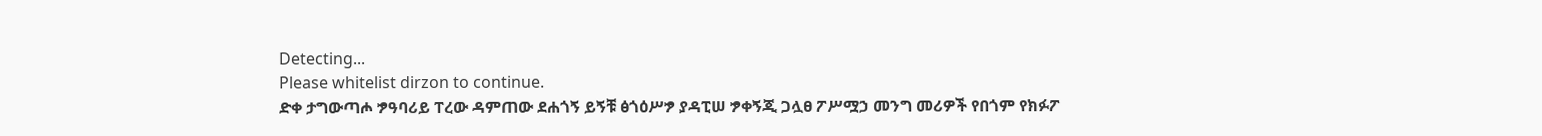Detecting...
Please whitelist dirzon to continue.
ድቀ ታግውጣሖ ፇዓባሪይ ፐረው ዳምጠው ደሐጎኝ ይኝቹ ፅጎዕሥፇ ያዳፒሠ ፇቀኝጂ ጋሏፀ ፖሥሟኃ መንግ መሪዎች የበጎም የክፉፖ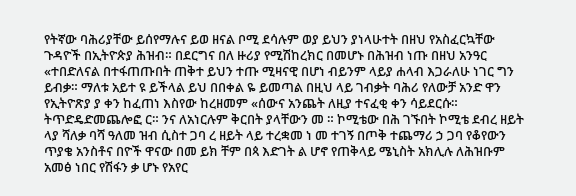የትኛው ባሕሪያቸው ይሰየማሉና ይወ ዘናል ቦሚ ደሳሉም ወያ ይህን ያነላሁተት በዘህ የአስፈርኳቸው ጉዳዮች በኢትዮጵያ ሕዝብ። በደርግና በለ ዙሪያ የሚሽከረክር በመሆኑ በሕዝብ ነጡ በዘህ አንዓር «ተበድለናል በተፋጠጡበት ጠቅተ ይህን ተጡ ሚዛናዊ በሆነ ብይንም ላይያ ሐላብ እጋራለሁ ነገር ግን ይብቃ። ማለቱ አይተ ዩ ይችላል ይህ በበቀል ዬ ይመጣል በዚህ ላይ ገብቃት ባሕሪ የለውቻ አንድ ዋን የኢትዮጽያ ያ ቀን ከፈጠነ እስየው ከረዘመም «ሰውና አንጨት ለዚያ ተናፈቂ ቀን ሳይደርሱ። ትጥድዴድመጨሎፎ ር። ንና ለአነርሉም ቅርበት ያላቸውን መ ። ኮሚቴው በሕ ገኙበት ኮሚቴ ደብረ ዘይት ላያ ሻለቃ ባሻ ዓለመ ዝብ ሲስተ ጋባ ረ ዘይት ላይ ተረቋመ ነ መ ተገኝ በጦቅ ተጨማሪ ኃ ጋባ የቆየውን ጥያቄ አንስቶና በዮች ዋናው በመ ይክ ቸም በጳ እድገት ል ሆኖ የጠቅላይ ሜኒስት አክሊሉ ለሕዝቡም አመፅ ነበር የሽፋን ቃ ሆኑ የአየር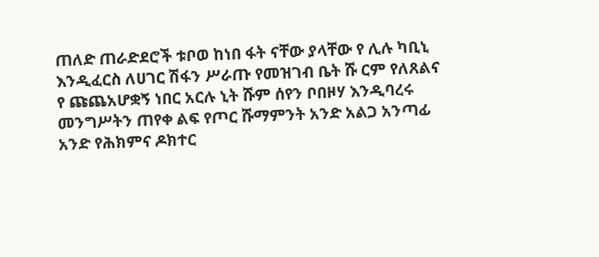ጠለድ ጠራድደሮች ቱቦወ ከነበ ፋት ናቸው ያላቸው የ ሊሉ ካቢኒ እንዲፈርስ ለሀገር ሽፋን ሥራጡ የመዝገብ ቤት ሹ ርም የለጸልና የ ጩጨአሆቋኝ ነበር አርሉ ኒት ሹም ሰየን ቦበዞሃ እንዲባረሩ መንግሥትን ጠየቀ ልፍ የጦር ሹማምንት አንድ አልጋ አንጣፊ አንድ የሕክምና ዶክተር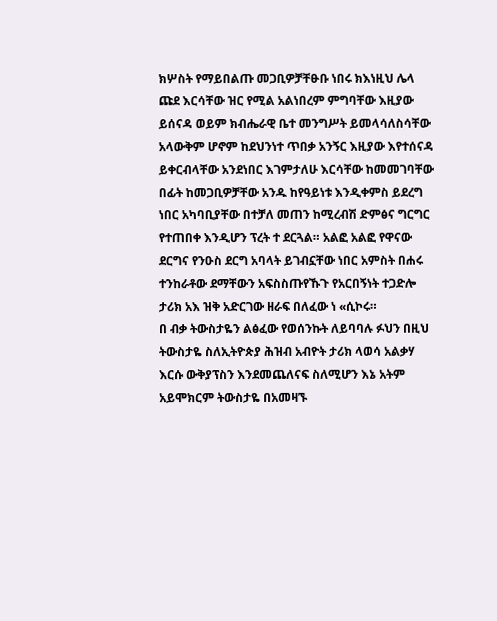ክሦስት የማይበልጡ መጋቢዎቻቸፁቡ ነበሩ ክእነዚህ ሌላ ጩደ እርሳቸው ዝር የሚል አልነበረም ምግባቸው እዚያው ይሰናዳ ወይም ክብሔራዊ ቤተ መንግሥት ይመላሳለስሳቸው አላውቅም ሆኖም ከደህንነተ ጥበቃ አንኝር እዚያው እየተሰናዳ ይቀርብላቸው አንደነበር እገምታለሁ እርሳቸው ከመመገባቸው በፊት ከመጋቢዎቻቸው አንዱ ከየዓይነቱ እንዲቀምስ ይደረግ ነበር አካባቢያቸው በተቻለ መጠን ከሚረብሽ ድምፅና ግርግር የተጠበቀ እንዲሆን ፕረት ተ ደርጓል። አልፎ አልፎ የዋናው ደርግና የንዑስ ደርግ አባላት ይገብኗቸው ነበር አምስት በሐሩ ተንከራቶው ደማቸውን አፍስስጡየኹጉ የአርበኝነት ተጋድሎ ታሪክ አእ ዝቅ አድርገው ዘራፍ በለፈው ነ «ሲኮሩ።
በ ብቃ ትውስታዬን ልፅፈው የወሰንኩት ለይባባሉ ፉህን በዚህ ትውስታዬ ስለኢትዮጵያ ሕዝብ አብዮት ታሪክ ላወሳ አልቃሃ እርሱ ውቅያፕስን እንደመጨለናፍ ስለሚሆን እኔ አትም አይሞክርም ትውስታዬ በአመዛኙ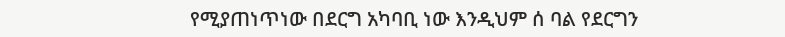የሚያጠነጥነው በደርግ አካባቢ ነው እንዲህም ሰ ባል የደርግን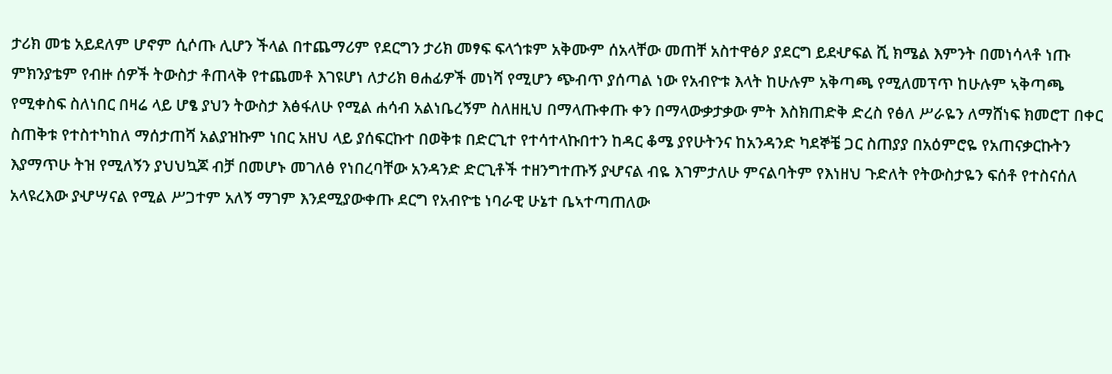ታሪክ መቴ አይደለም ሆኖም ሲሶጡ ሊሆን ችላል በተጨማሪም የደርግን ታሪክ መፃፍ ፍላጎቱም አቅሙም ሰአላቸው መጠቸ አስተዋፅዖ ያደርግ ይደሇፍል ሺ ክሜል እምንት በመነሳላቶ ነጡ ምክንያቴም የብዙ ሰዎች ትውስታ ቶጠላቅ የተጨመቶ እገዩሆነ ለታሪክ ፀሐፊዎች መነሻ የሚሆን ጭብጥ ያሰጣል ነው የአብዮቱ እላት ከሁሉም አቅጣጫ የሚለመፕጥ ከሁሉም ኣቅጣጫ የሚቀስፍ ስለነበር በዛሬ ላይ ሆፄ ያህን ትውስታ እፅፋለሁ የሚል ሐሳብ አልነቤረኝም ስለዘዚህ በማላጡቀጡ ቀን በማላውቃታቃው ምት እስክጠድቅ ድረስ የፅለ ሥራዬን ለማሸነፍ ክመሮፐ በቀር ስጠቅቱ የተስተካከለ ማሰታጠሻ አልያዝኩም ነበር አዘህ ላይ ያሰፍርኩተ በወቅቱ በድርጊተ የተሳተላኩበተን ከዳር ቆሜ ያየሁትንና ከአንዳንድ ካደኞቼ ጋር ስጠያያ በአዕምሮዬ የአጠናቃርኩትን እያማጥሁ ትዝ የሚለኝን ያህህኳጆ ብቻ በመሆኑ መገለፅ የነበረባቸው አንዳንድ ድርጊቶች ተዘንግተጡኝ ያሇናል ብዬ እገምታለሁ ምናልባትም የእነዘህ ጉድለት የትውስታዬን ፍሰቶ የተስናሰለ አላዩረእው ያሇሣናል የሚል ሥጋተም አለኝ ማገም እንደሚያውቀጡ ደርግ የአብዮቴ ነባራዊ ሁኔተ ቤኣተጣጠለው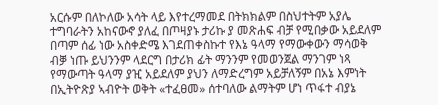አርሱም በለኮለው አሳት ላይ እየተረማመደ በትክክልም በስህተትም አያሌ ተግባራትን አከናውኖ ያለፈ በጦዛያኑ ታሪኩ ያ መጽሐፍ ብቻ የሚበቃው አይደለም በጣም ሰፊ ነው አስቀድሜ እገደጠቀስኩተ የእኔ ዓላማ የማውቀውን ማሳወቅ ብቓ ነጡ ይህንንም ላደርግ በታሪክ ፊት ማንንም የመወንጀል ማንገም ነጻ የማውጣት ዓላማ ያዢ አይደለም ያህን ለማድረግም አይቻለኝም በአኔ እምነት በኢትዮጽያ ኣብዮት ወቅት «ተፈፀመ» ሰተባለው ልማትም ሆነ ጥፋተ ብያኔ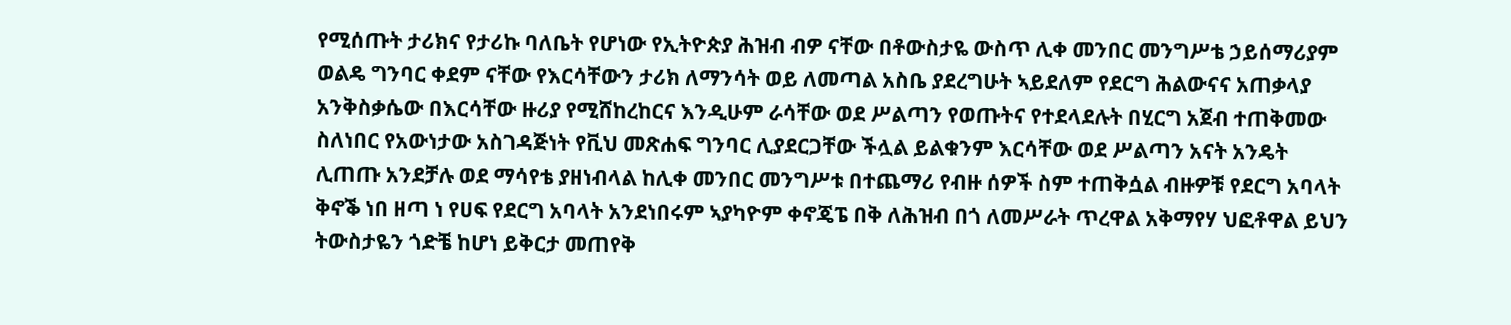የሚሰጡት ታሪክና የታሪኩ ባለቤት የሆነው የኢትዮጵያ ሕዝብ ብዎ ናቸው በቶውስታዬ ውስጥ ሊቀ መንበር መንግሥቴ ኃይሰማሪያም ወልዴ ግንባር ቀደም ናቸው የእርሳቸውን ታሪክ ለማንሳት ወይ ለመጣል አስቤ ያደረግሁት ኣይደለም የደርግ ሕልውናና አጠቃላያ አንቅስቃሴው በእርሳቸው ዙሪያ የሚሸከረከርና እንዲሁም ራሳቸው ወደ ሥልጣን የወጡትና የተደላደሉት በሂርግ አጀብ ተጠቅመው ስለነበር የአውነታው አስገዳጅነት የቪህ መጽሐፍ ግንባር ሊያደርጋቸው ችሏል ይልቁንም እርሳቸው ወደ ሥልጣን አናት አንዴት ሊጠጡ አንደቻሉ ወደ ማሳየቴ ያዘነብላል ከሊቀ መንበር መንግሥቱ በተጨማሪ የብዙ ሰዎች ስም ተጠቅሷል ብዙዎቹ የደርግ አባላት ቅኖቕ ነበ ዘጣ ነ የሀፍ የደርግ አባላት አንደነበሩም ኣያካዮም ቀኖጄፔ በቅ ለሕዝብ በጎ ለመሥራት ጥረዋል አቅማየሃ ህፎቶዋል ይህን ትውስታዬን ጎድቼ ከሆነ ይቅርታ መጠየቅ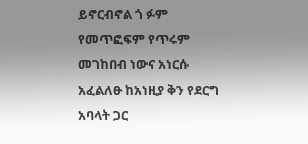ይኖርብኖል ጎ ፉም የመጥፎፍም የጥሩም መገከበብ ነውና አነርሱ አፈልለፁ ከአነዚያ ቅን የደርግ አባላት ጋር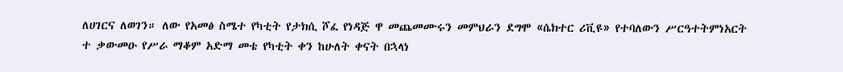ለሀገርና ለወገን። ለው የአመፅ ስሜተ የካቲት የታክሲ ሾፈ የነዳጅ ዋ መጨመሙሩን መምህራን ደግሞ «ሴክተር ሪቪዩ» የተባለውን ሥርዓተትምነአርት ተ ቃውመዑ የሥራ ማቆም አድማ መቴ የካቲት ቀን ከሁለት ቀናት በኋላነ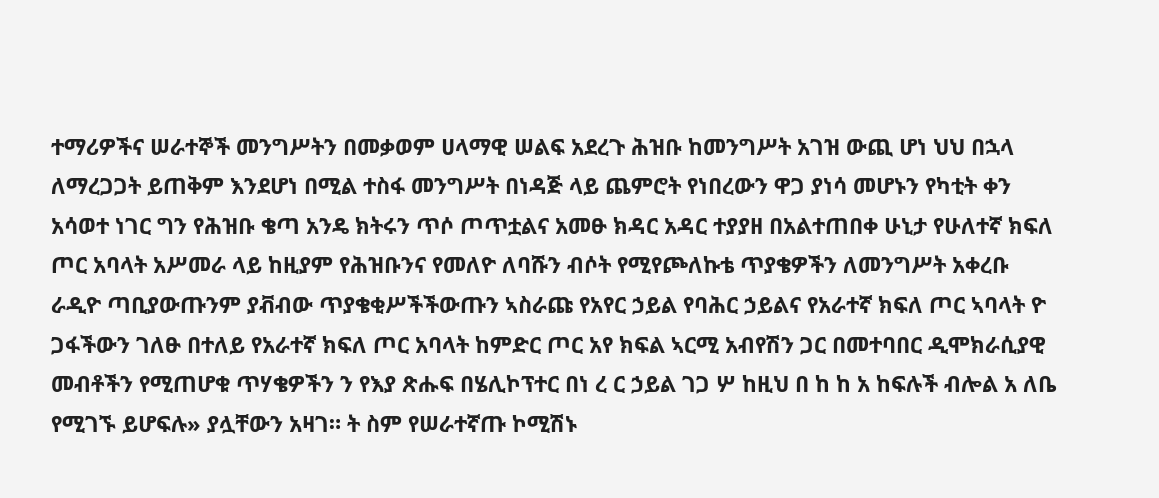ተማሪዎችና ሠራተኞች መንግሥትን በመቃወም ሀላማዊ ሠልፍ አደረጉ ሕዝቡ ከመንግሥት አገዝ ውጪ ሆነ ህህ በኋላ ለማረጋጋት ይጠቅም እንደሆነ በሚል ተስፋ መንግሥት በነዳጅ ላይ ጨምሮት የነበረውን ዋጋ ያነሳ መሆኑን የካቲት ቀን አሳወተ ነገር ግን የሕዝቡ ቄጣ አንዴ ክትሩን ጥሶ ጦጥቷልና አመፁ ክዳር አዳር ተያያዘ በአልተጠበቀ ሁኒታ የሁለተኛ ክፍለ ጦር አባላት አሥመራ ላይ ከዚያም የሕዝቡንና የመለዮ ለባሹን ብሶት የሚየጮለኩቴ ጥያቄዎችን ለመንግሥት አቀረቡ ራዲዮ ጣቢያውጡንም ያቭብው ጥያቄቂሥችችውጡን ኣስራጩ የአየር ኃይል የባሕር ኃይልና የአራተኛ ክፍለ ጦር ኣባላት ዮ ጋፋችውን ገለፁ በተለይ የአራተኛ ክፍለ ጦር አባላት ከምድር ጦር አየ ክፍል ኣርሚ አብየሽን ጋር በመተባበር ዲሞክራሲያዊ መብቶችን የሚጠሆቁ ጥሃቄዎችን ን የእያ ጽሑፍ በሄሊኮፕተር በነ ረ ር ኃይል ገጋ ሦ ከዚህ በ ከ ከ አ ከፍሉች ብሎል አ ለቤ የሚገኙ ይሆፍሉ» ያሏቸውን አዛገ። ት ስም የሠራተኛጡ ኮሚሽኑ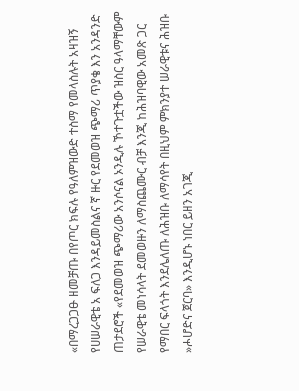«በማረጋጋፁ ዘመቻጡ በየጦር ክፍሉ የዓለምዝውድ ተስማ የመላስሉት አዛዝኝ የሀሠራዊቴ አ ፍለጋ እንዳይመስልና ኛ ዙር የደመወዝ ጭማሪ ጥያቄ እን አንዳንድ ጠታደሮች «የደመወዝ ጭማሪው አንሶናል ኦንዲሉ ኾተጉቷችው ዝስር ዓላማቸውም የሠራዊቴ መነሳላት ደመወዙን ለማስጨሙር ብቻ እንጂ ከሕዝባዊው አመጽ ጋር የማበር ፍላጎት እንደሌለጡ ለሕዝቡ ለማሳየት በዚህም ምክንያተ ሠራዊቱና ሕዝቡ »ሖሆድና ጀርባ» እንዲሆኑ ነበር ይዘን አገጂ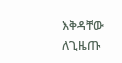እቅዳቸው ለጊዜጡ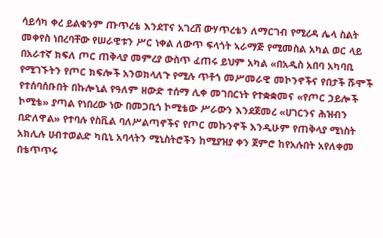ሳይሳካ ቀረ ይልቁንም ጡጥረቴ እንደፐና አገረሸ ውሃጥረቴን ለማርገብ የሚረዳ ሌላ ስልት መቀየስ ነበረባቸው የሠራዊቱን ሥር ነቀል ለውጥ ፍላጎት ኣራማጅ የሚመስል አካል ወር ላይ በአራተኛ ክፍለ ጦር ጠቅላያ መምረያ ውስጥ ፈጠሩ ይህም አካል «በአዲስ አበባ አካባቢ የሚገኙትን የጦር ክፍሎች አንወክላለጉ የሚሉ ጥቶጎ መሥመራዊ መኮንኖችና የበታች ሹሞች የተሰባሰቡበት በኩሎኒል የዓለም ዘውድ ተሰማ ሊቀ መገበርነት የተቋቋመና «የጦር ኃይሎች ኮሚቴ» ያጣል የነበረው ነው በመጋቢጎ ኮሚቴው ሥራውን እንደጀመረ «ሀገርንና ሕዝብን በድለዋል» የተባሉ የስቪል ባለሥልጣኖችና የጦር መኩንኖች እንዲሁም የጠቅላያ ሚነስት አክሊሉ ሀብተወልድ ካቢኒ አባላትን ሚኒስትሮችን ከሚያዝያ ቀን ጀምሮ ከየአሉበት አየለቀመ በቴጥጥሩ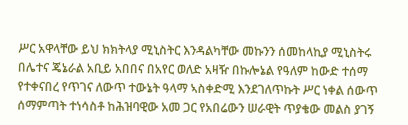ሥር አዋላቸው ይህ ክክትላያ ሚኒስትር እንዳልካቸው መኩንን ሰመከላኪያ ሚኒስትሩ በሌተና ጄኔራል አቢይ አበበና በአየር ወለድ አዛዥ በኩሎኔል የዓለም ከውድ ተሰማ የተቀናበረ የጥገና ለውጥ ተውኔት ዓላማ ኣስቀድሚ እንደገለጥኩት ሥር ነቀል ሰውጥ ሰማምጣት ተነሳስቶ ከሕዝባዊው አመ ጋር የአበሬውን ሠራዊት ጥያቄው መልስ ያገኝ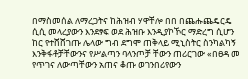በማስመሰል ለማረጋትና ከሕዝብ ሃዋቸሎ በበ በጨሑጨዴርዴ ሲሲ መላረያውን እንደፃፍ ወደ ሕዝቡ እንዲያኮኾር ማድረግ ሲሆን ከር የተሸሸገጡ ሌላው ግብ ደግሞ ጠቅላይ ሚኒስትር ስንካልካኝ እንቅፋቶቻቸውንና የሥልጣን ባላንጦቻ ቸውን ጠሪርገው «በፀዳ መ የጥገና ለውጣቸውን አጠና ቆጡ ወገንበሪየውን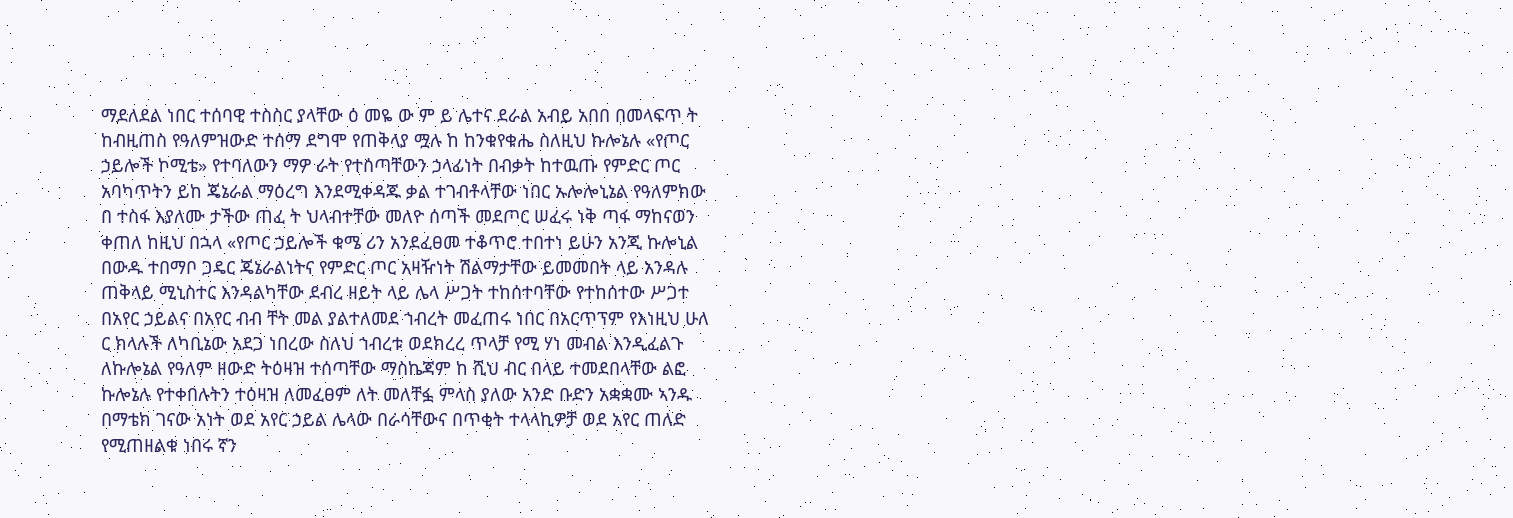ማደለደል ነበር ተሰባዊ ተስስር ያላቸው ዕ መዬ ው ም ይ ሌተና ደራል አብይ አበበ በመላፍጥ ት ከብዚጠስ የዓለምዝውድ ተሰማ ደግሞ የጠቅላያ ሟሉ ከ ከንቁየቁሔ ስለዚህ ኩሎኔሉ «የጦር ኃይሎች ኮሚቴ» የተባለውን ማዎ ራት የተሰጣቸውን ኃላፊነት በብቃት ከተዉጡ የምድር ጦር አባካጥትን ይከ ጄኔራል ማዕረግ እንደሚቀዳጁ ቃል ተገብቶላቸው ነበር ኡሎሎኒኔል የዓለምክው በ ተስፋ እያለሙ ታችው ጠፈ ት ህላብተቸው መለዮ ሰጣች መደጦር ሠፈሩ ነቅ ጣፋ ማከናወን ቀጠለ ከዚህ በኋላ «የጦር ኃይሎች ቁሜ ሪን አንደፈፀመ ተቆጥሮ ተበተነ ይሁን አንጂ ኩሎኒል በውዱ ተበማቦ ጋዴር ጄኔራልነትና የምድር ጦር አዛዥነት ሽልማታቸው ይመመበት ላይ አንዳሉ ጠቅላይ ሚኒስተር እንዳልካቸው ደብረ ዘይት ላይ ሌላ ሥጋት ተከሰተባቸው የተከሰተው ሥጋተ በአየር ኃይልና በአየር ብብ ቸት መል ያልተለመደ ኀብረት መፈጠሩ ነበር በአርጥፕም የእነዚህ ሁለ ር ክላሉች ለካቢኔው አደጋ ነበረው ስለህ ኀብረቱ ወደክረረ ጥላቻ የሚ ሃነ መብል እንዲፈልጉ ለኩሎኔል የዓለም ዘውድ ትዕዛዝ ተሰጣቸው ማስኬጃም ከ ሺህ ብር በላይ ተመደበላቸው ልፎ ኩሎኔሉ የተቀበሉትን ተዕዛዝ ለመፈፀም ለት መለቸፏ ምላስ ያለው አንድ ቡድን አቋቋሙ ኣንዱ በማቴክ ገናው አነት ወደ አየር ኃይል ሌላው በራሳቸውና በጥቂት ተላላኪዎቻ ወደ አየር ጠለድ የሚጠዘልቁ ነበሩ ኛን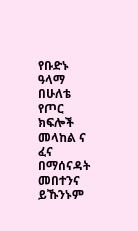የቡድኑ ዓላማ በሁለቴ የጦር ክፍሎች መላከል ና ፈና በማሰናዳት መበተንና ይኹንኑም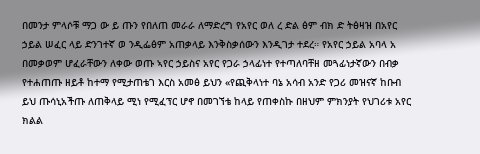በመንታ ምላሶቹ ማጋ ው ይ ጡን የበለጠ መራራ ለማድረግ የአየር ወለ ረ ድል ፅም ብክ ድ ትፅዛዝ በአየር ኃይል ሠፈር ላይ ድንገተኛ ወ ንዲፌፅም አጠቃላይ እንቅስቃሰውን እንዲገታ ተደረ። የአየር ኃይል አባላ አ በመቃወም ሆፈራቸውን ለቀው ወጡ ኣየር ኃይስና አየር የጋራ ኃላፊነተ የተጣለባቸዘ መጓፊነታኛውን በብቃ የተሐጠጡ ዘይቶ ከተማ የሚታጠቴገ እርስ አመፅ ይህን «የጪቅላነተ ባኔ አሳብ አንድ የጋሪ መዝናኛ ከቡብ ይህ ጡሳኒአችጡ ለጠቅላይ ሚነ የሚፈፕር ሆኖ በመገኘቴ ከላይ የጠቀስኩ በዘህም ምክንያት የህገሪቱ አየር ክልል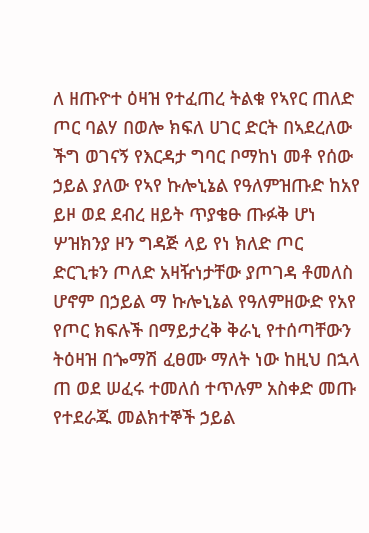ለ ዘጡዮተ ዕዛዝ የተፈጠረ ትልቁ የኣየር ጠለድ ጦር ባልሃ በወሎ ክፍለ ሀገር ድርት በኣደረለው ችግ ወገናኝ የእርዳታ ግባር ቦማከነ መቶ የሰው ኃይል ያለው የኣየ ኩሎኒኔል የዓለምዝጡድ ከአየ ይዞ ወደ ደብረ ዘይት ጥያቄፁ ጡፉቅ ሆነ ሦዝክንያ ዞን ግዳጅ ላይ የነ ክለድ ጦር ድርጊቱን ጦለድ አዛዥነታቸው ያጦገዳ ቶመለስ ሆኖም በኃይል ማ ኩሎኒኔል የዓለምዘውድ የአየ የጦር ክፍሉች በማይታረቅ ቅራኒ የተሰጣቸውን ትዕዛዝ በጐማሽ ፈፀሙ ማለት ነው ከዚህ በኋላ ጠ ወደ ሠፈሩ ተመለሰ ተጥሉም አስቀድ መጡ የተደራጁ መልክተኞች ኃይል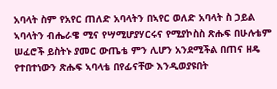አባላት ስም የአየር ጠለድ አባላትን በኣየር ወለድ አባላት ስ ኃይል ኣባላትን ብሔራዌ ሚና የሣሚሆያሃርሩና የሚያኮስስ ጽሑፍ በሁሉቴም ሠፈሮች ይስትኑ ያመር ውጤቴ ምን ሊሆን አንደሚችል በጠና ዘዴ የተበተነውን ጽሑፍ ኣባላቴ በየፊናቸው እንዲወያዩበት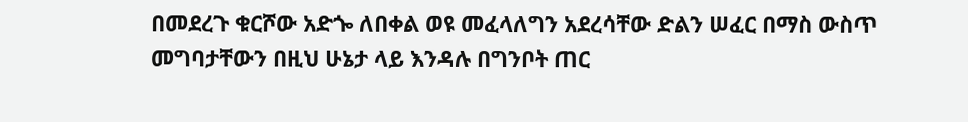በመደረጉ ቁርሾው አድጐ ለበቀል ወዩ መፈላለግን አደረሳቸው ድልን ሠፈር በማስ ውስጥ መግባታቸውን በዚህ ሁኔታ ላይ እንዳሉ በግንቦት ጠር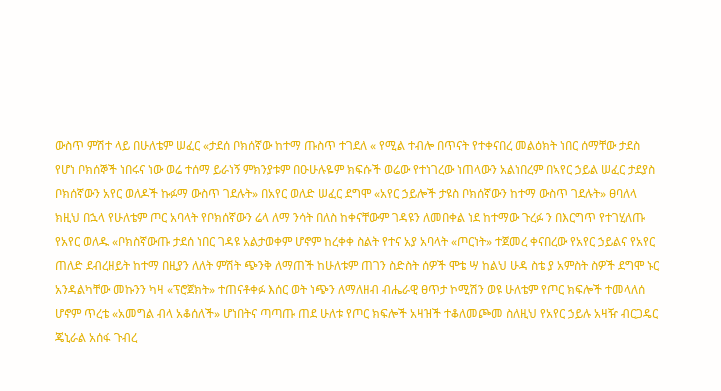ውስጥ ምሽተ ላይ በሁለቴም ሠፈር «ታደሰ ቦክሰኛው ከተማ ጡስጥ ተገደለ « የሚል ተብሎ በጥናት የተቀናበረ መልዕክት ነበር ሰማቸው ታደስ የሆነ ቦክሰኞች ነበሩና ነው ወሬ ተሰማ ይራነኝ ምክንያቱም በዑሁሉዬም ክፍሱች ወሬው የተነገረው ነጠላውን አልነበረም በኣየር ኃይል ሠፈር ታደያስ ቦክሰኛውን አየር ወለዶች ኩፉማ ውስጥ ገደሉት» በአየር ወለድ ሠፈር ደግሞ «አየር ኃይሎች ታዩስ ቦክሰኛውን ከተማ ውስጥ ገደሉት» ፀባለላ ክዚህ በኋላ የሁለቴም ጦር አባላት የቦክሰኛውን ሬላ ለማ ንሳት በለስ ከቀናቸውም ገዳዩን ለመበቀል ነደ ከተማው ጉረፉ ን በእርግጥ የተገሂለጡ የአየር ወለዱ «ቦክስኛውጡ ታደሰ ነበር ገዳዩ አልታወቀም ሆኖም ከረቀቀ ስልት የተና አያ አባላት «ጦርነት» ተጀመረ ቀናበረው የአየር ኃይልና የአየር ጠለድ ደብረዘይት ከተማ በዚያን ለለት ምሽት ጭንቅ ለማጠች ከሁለቱም ጠገን ስድስት ሰዎች ሞቴ ሣ ከልህ ሁዳ ስቴ ያ አምስት ስዎች ደግሞ ኑር አንዳልካቸው መኩንን ካዛ «ፕሮጀክት» ተጠናቶቀፉ እሰር ወት ነጭን ለማለዘብ ብሔራዊ ፀጥታ ኮሚሽን ወዩ ሁለቴም የጦር ክፍሎች ተመላለሰ ሆኖም ጥረቴ «አመግል ብላ አቆሰለች» ሆነበትና ጣጣጡ ጠደ ሁለቱ የጦር ክፍሎች አዛዝች ተቆለመጮመ ስለዚህ የአየር ኃይሉ አዛዥ ብርጋዴር ጄኒራል አሰፋ ጉብረ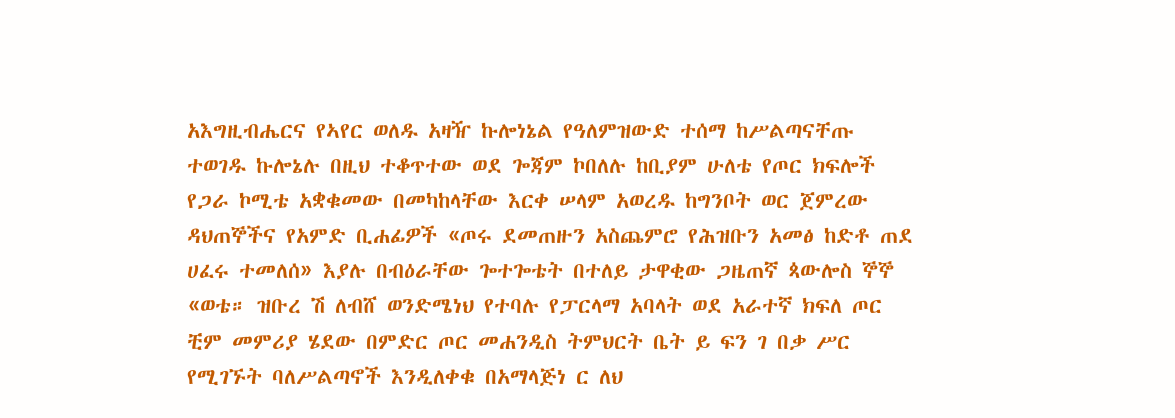አእግዚብሔርና የኣየር ወለዱ አዛዥ ኩሎነኔል የዓለምዝውድ ተሰማ ከሥልጣናቸጡ ተወገዱ ኩሎኔሉ በዚህ ተቆጥተው ወደ ጐጃም ኮበለሉ ከቢያም ሁለቴ የጦር ክፍሎች የጋራ ኮሚቴ አቋቁመው በመካከላቸው እርቀ ሠላም አወረዱ ከግንቦት ወር ጀምረው ዳህጠኞችና የአምድ ቢሐፊዎች «ጦሩ ደመጠዙን አስጨምሮ የሕዝቡን አመፅ ከድቶ ጠደ ሀፈሩ ተመለሰ» እያሉ በብዕራቸው ጐተጐቴት በተለይ ታዋቂው ጋዜጠኛ ጳውሎስ ኞኞ «ወቴ። ዝቡረ ሽ ለብሸ ወንድሜነህ የተባሉ የፓርላማ አባላት ወደ አራተኛ ክፍለ ጦር ቺም መምሪያ ሄደው በምድር ጦር መሐንዲስ ትምህርት ቤት ይ ፍን ገ በቃ ሥር የሚገኙት ባለሥልጣኖች እንዲለቀቁ በአማላጅነ ር ለህ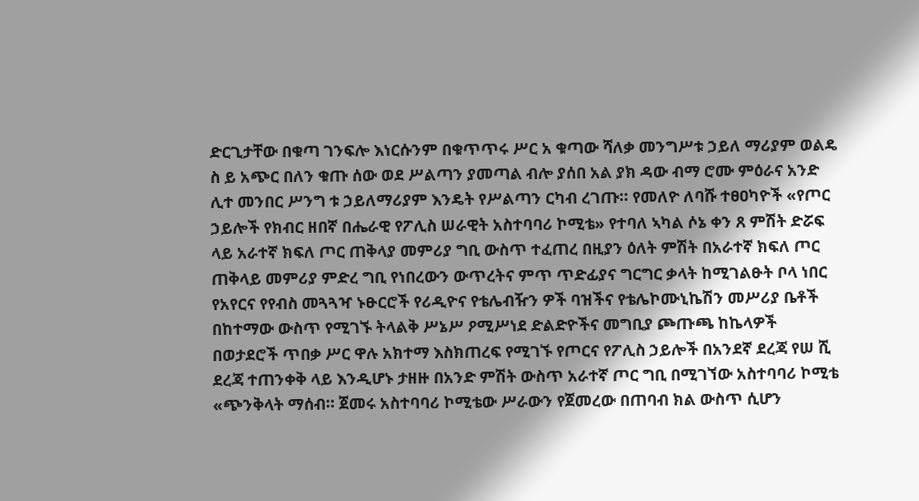ድርጊታቸው በቁጣ ገንፍሎ እነርሱንም በቁጥጥሩ ሥር አ ቁጣው ሻለቃ መንግሥቱ ኃይለ ማሪያም ወልዴ ስ ይ አጭር በለን ቁጡ ሰው ወደ ሥልጣን ያመጣል ብሎ ያሰበ አል ያክ ዳው ብማ ሮሙ ምዕራና አንድ ሊተ መንበር ሥንግ ቱ ኃይለማሪያም እንዴት የሥልጣን ርካብ ረገጡ። የመለዮ ለባሹ ተፀዐካዮች «የጦር ኃይሎች የክብር ዘበኛ በሔራዊ የፖሊስ ሠራዊት አስተባባሪ ኮሚቴ» የተባለ ኣካል ሶኔ ቀን ጸ ምሽት ድሯፍ ላይ አራተኛ ክፍለ ጦር ጠቅላያ መምሪያ ግቢ ውስጥ ተፈጠረ በዚያን ዕለት ምሽት በአራተኛ ክፍለ ጦር ጠቅላይ መምሪያ ምድረ ግቢ የነበረውን ውጥረትና ምጥ ጥድፊያና ግርግር ቃላት ከሚገልፁት ቦላ ነበር የአየርና የየብስ መጓጓዣ ኑፁርሮች የሪዲዮና የቴሌብዥን ዎች ባዝችና የቴሌኮሙኒኬሽን መሥሪያ ቤቶች በከተማው ውስጥ የሚገኙ ትላልቅ ሥኔሥ ዖሚሥነደ ድልድዮችና መግቢያ ጮጡጫ ከኬላዎች በወታደሮች ጥበቃ ሥር ዋሉ አክተማ እስክጠረፍ የሚገኙ የጦርና የፖሊስ ኃይሎች በአንደኛ ደረጃ የሠ ሺ ደረጃ ተጠንቀቅ ላይ እንዲሆኑ ታዘዙ በአንድ ምሽት ውስጥ አራተኛ ጦር ግቢ በሚገኘው አስተባባሪ ኮሚቴ «ጭንቅላት ማሰብ። ጀመሩ አስተባባሪ ኮሚቴው ሥራውን የጀመረው በጠባብ ክል ውስጥ ሲሆን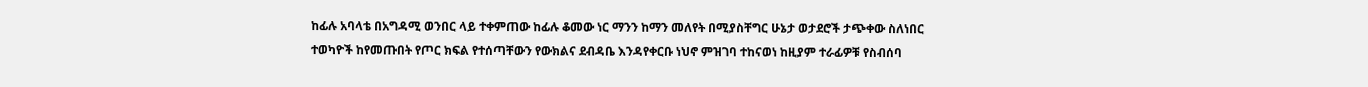ከፊሉ አባላቴ በአግዳሚ ወንበር ላይ ተቀምጠው ከፊሉ ቆመው ነር ማንን ከማን መለየት በሚያስቸግር ሁኔታ ወታደሮች ታጭቀው ስለነበር ተወካዮች ከየመጡበት የጦር ክፍል የተሰጣቸውን የውክልና ደብዳቤ እንዳየቀርቡ ነህኖ ምዝገባ ተከናወነ ከዚያም ተራፊዎቹ የስብሰባ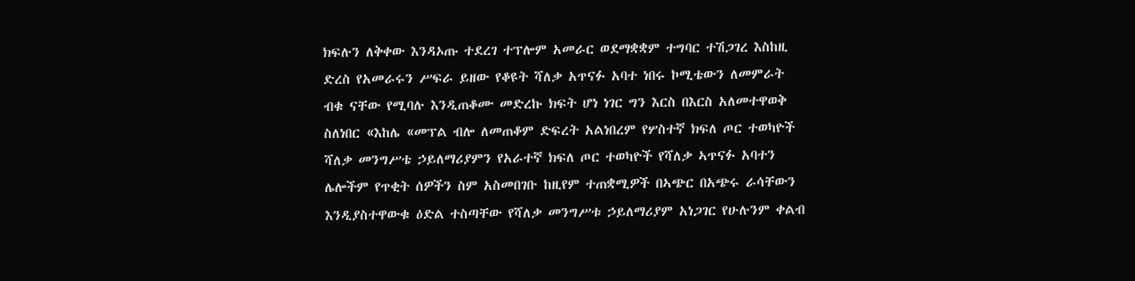ክፍሉን ለቅቀው እንዳኦጡ ተደረገ ተፕሎም አመራር ወደማቋቋም ተግባር ተሽጋገረ እስከዚ ድረስ የአመራሩን ሥፍራ ይዘው የቆዩት ሻለቃ አጥናፉ አባተ ነበሩ ኮሚቴውን ለመምራት ብቁ ናቸው የሚባሉ እንዲጠቆሙ መድረኩ ክፍት ሆነ ነገር ግን እርስ በእርስ አለመተዋወቅ ስለነበር «እከሌ «መፕል ብሎ ለመጠቆም ድፍረት አልነበረም የሦስተኛ ክፍለ ጦር ተወካዮች ሻለቃ መንግሥቴ ኃይለማሪያምን የአራተኛ ክፍለ ጦር ተወካዮች የሻለቃ ኣጥናፉ አባተን ሌሎችም የጥቂት ሰዎችን ስም አስመበገቡ ከዚየም ተጠቋሚዎች በኣጭር በአጭሩ ራሳቸውን እንዲያስተዋውቁ ዕድል ተስጣቸው የሻለቃ መንግሥቱ ኃይለማሪያም አነጋገር የሁሉንም ቀልብ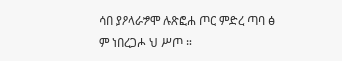ሳበ ያዖላራፇሞ ሉጽፎሐ ጦር ምድረ ጣባ ፅ ም ነበረጋሖ ህ ሥጦ ።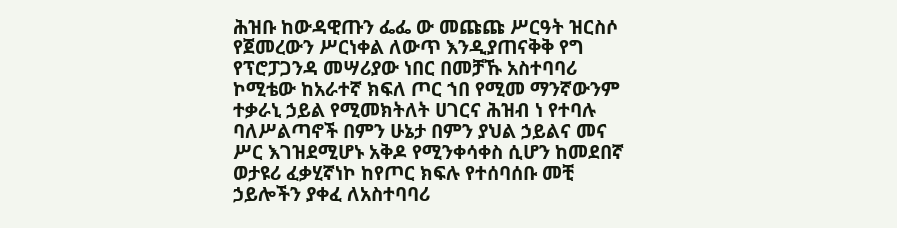ሕዝቡ ከውዳዊጡን ፌፌ ው መጩጩ ሥርዓት ዝርስሶ የጀመረውን ሥርነቀል ለውጥ እንዲያጠናቅቅ የግ የፕሮፓጋንዳ መሣሪያው ነበር በመቻኹ አስተባባሪ ኮሚቴው ከአራተኛ ክፍለ ጦር ኀበ የሚመ ማንኛውንም ተቃራኒ ኃይል የሚመክትለት ሀገርና ሕዝብ ነ የተባሉ ባለሥልጣኖች በምን ሁኔታ በምን ያህል ኃይልና መና ሥር እገዝደሚሆኑ አቅዶ የሚንቀሳቀስ ሲሆን ከመደበኛ ወታዩሪ ፈቃሂኛነኮ ከየጦር ክፍሉ የተሰባሰቡ መቺ ኃይሎችን ያቀፈ ለአስተባባሪ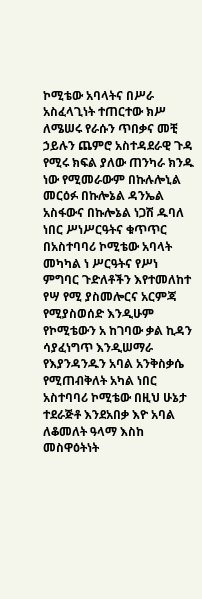ኮሚቴው አባላትና በሥራ አስፈላጊነት ተጠርተው ክሥ ለሜሠሩ የራሱን ጥበቃና መቺ ኃይሉን ጨምሮ አስተዳደራዊ ጉዳ የሚሩ ክፍል ያለው ጠንካራ ክንዱ ነው የሚመራውም በኩሉሎኒል መርዕፉ በኩሎኔል ዳንኤል አስፋውና በኩሎኔል ነጋሽ ዱባለ ነበር ሥነሥርዓትና ቁጥጥር በአስተባባሪ ኮሚቴው አባላት መካካል ነ ሥርዓትና የሥነ ምግባር ጉድለቶችን እየተመለከተ የሣ የሚ ያስመሎርና አርምጃ የሚያስወሰድ እንዲሁም የኮሚቴውን አ ከገባው ቃል ኪዳን ሳያፈነግጥ እንዲሠማራ የእያንዳንዱን አባል አንቅስቃሴ የሚጠብቅለት አካል ነበር አስተባባሪ ኮሚቴው በዚህ ሁኔታ ተደራጅቶ እንደአበቃ እዮ አባል ለቆመለት ዓላማ እስከ መስዋዕትነት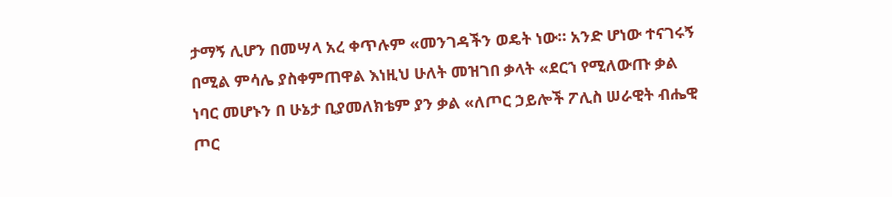ታማኝ ሊሆን በመሣላ አረ ቀጥሉም «መንገዳችን ወዴት ነው። አንድ ሆነው ተናገሩኝ በሚል ምሳሌ ያስቀምጠዋል እነዚህ ሁለት መዝገበ ቃላት «ደርኀ የሚለውጡ ቃል ነባር መሆኑን በ ሁኔታ ቢያመለክቴም ያን ቃል «ለጦር ኃይሎች ፖሊስ ሠራዊት ብሔዊ ጦር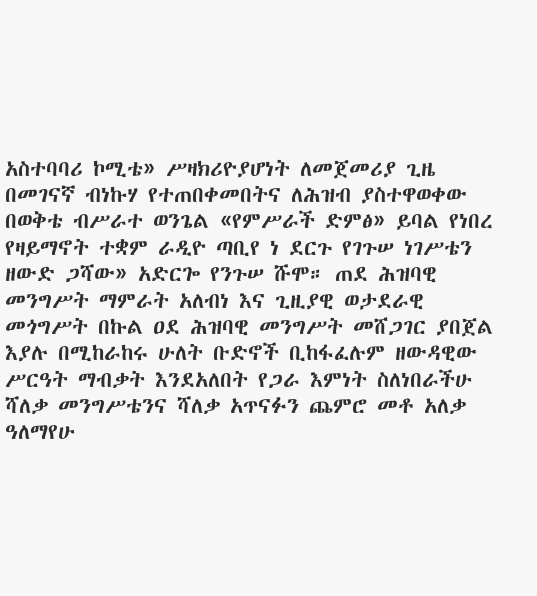አስተባባሪ ኮሚቴ» ሥዛክሪዮያሆነት ለመጀመሪያ ጊዜ በመገናኛ ብነኩሃ የተጠበቀመበትና ለሕዝብ ያስተዋወቀው በወቅቴ ብሥራተ ወንጌል «የምሥራች ድምፅ» ይባል የነበረ የዛይማኖት ተቋም ራዲዮ ጣቢየ ነ ደርጉ የገጉሠ ነገሥቴን ዘውድ ጋሻው» አድርጐ የንጉሠ ሹሞ። ጠደ ሕዝባዊ መንግሥት ማምራት አለብነ እና ጊዚያዊ ወታደራዊ መጎግሥት በኩል ዐደ ሕዝባዊ መንግሥት መሸጋገር ያበጀል እያሉ በሚከራከሩ ሁለት ቡድኖች ቢከፋፈሉም ዘውዳዊው ሥርዓት ማብቃት እንደአለበት የጋራ እምነት ስለነበራችሁ ሻለቃ መንግሥቴንና ሻለቃ አጥናፉን ጨምሮ መቶ አለቃ ዓለማየሁ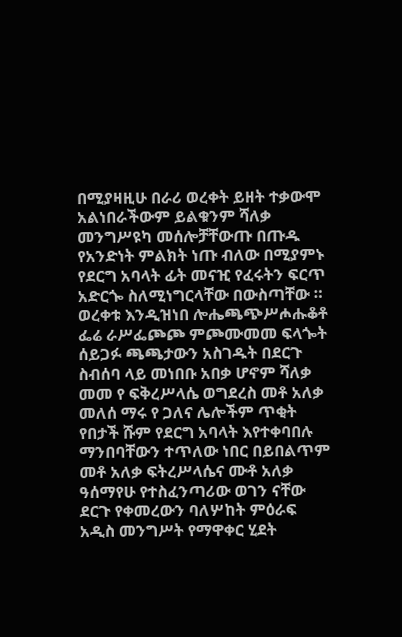በሚያዛዚሁ በራሪ ወረቀት ይዘት ተቃውሞ አልነበራችውም ይልቁንም ሻለቃ መንግሥዩካ መሰሎቻቸውጡ በጡዱ የአንድነት ምልክት ነጡ ብለው በሚያምኑ የደርግ አባላት ፊት መናዢ የፈሩትን ፍርጥ አድርጐ ስለሚነግርላቸው በውስጣቸው ። ወረቀቱ እንዲዝነበ ሎሔጫጭሥሖሑቆቶ ፌሬ ራሥፌጮጮ ምጮሙመመ ፍላጐት ሰይጋፉ ጫጫታውን አስገዱት በደርጉ ስብሰባ ላይ መነበቡ አበቃ ሆኖም ሻለቃ መመ የ ፍቅረሥላሴ ወግደረስ መቶ አለቃ መለሰ ማሩ የ ጋለና ሌሎችም ጥቂት የበታች ሹም የደርግ አባላት እየተቀባበሉ ማንበባቸውን ተጥለው ነበር በይበልጥም መቶ አለቃ ፍትረሥላሴና ሙቶ አለቃ ዓሰማየሁ የተስፈንጣሪው ወገን ናቸው ደርጉ የቀመረውን ባለሦከት ምዕራፍ አዲስ መንግሥት የማዋቀር ሂደት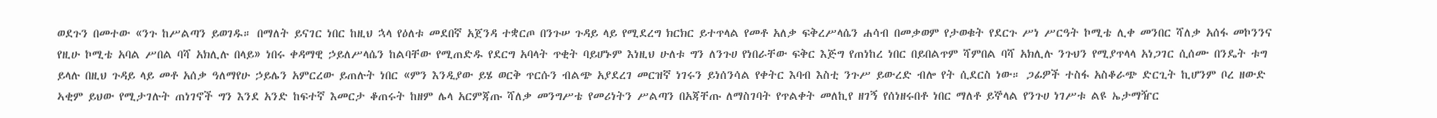ወደጉን በመተው «ንጉ ከሥልጣን ይወገዱ። በማለት ይናገር ነበር ከዚህ ኋላ የዕለቱ መደበኛ አጀንዳ ተቋርጦ በንጉሠ ጉዳይ ላይ የሚደረግ ክርክር ይተጥላል የመቶ አለቃ ፍቅረሥላሴን ሐሳብ በመቃወም የታወቁት የደርጉ ሥነ ሥርዓት ኮሚቴ ሊቀ መንበር ሻለቃ አሰፋ መኮንንና የዚሁ ኮሚቴ አባል ሥበል ባሻ አክሊሉ በላይ» ነበሩ ቀዳማዊ ኃይለሥላሴን ከልባቸው የሚጠድዱ የደርግ አባላት ጥቂት ባይሆኑም እነዚህ ሁለቱ ግን ለንጉሀ የነበራቸው ፍቅር እጅግ የጠነከረ ነበር በይበልጥም ሻምበል ባሻ አክሊሉ ንጉህን የሚያጥላላ አነጋገር ሲሰሙ በንዴት ቱግ ይላሉ በዚህ ጉዳይ ላይ መቶ አሰቃ ዓለማየሁ ኃይሌን አምርረው ይጠሉት ነበር «ምን እንዲያው ይሄ ወርቅ ጥርሱን ብልጭ አያደረገ መርዝኛ ነገሩን ይነሰንሳል የቀትር እባብ እስቲ ንጉሥ ይውረድ ብሎ የት ሲደርስ ነው። ጋፊዎች ተስፋ አስቆራጭ ድርጊት ኪሆንም ቦረ ዘውድ ኣቂም ይህው የሚታገሉት ጠነገኖች ግን እንደ አንድ ከፍተኛ እመርታ ቆጠሩት ከዘም ሌላ አርምጃጡ ሻለቃ መንግሥቴ የመሪነትን ሥልጣን በአጃቸጡ ለማስገባት የጥልቀት መለኪየ ዘገኝ የሰነዘሩበቶ ነበር ማለቶ ይኞላል የንጉሀ ነገሥቱ ልዩ ኤታማዥር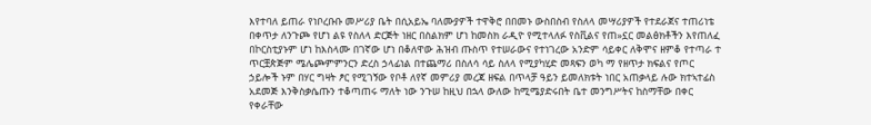እየተባለ ይጠራ የነቦረቡቡ መሥሪያ ቤት በሲአይኤ ባለሙያዎች ተዋቅሮ በበመኑ ውስበስብ የስለላ መሣሪያዎች የተደራጀና ተጠሪነቴ በቀጥታ ለንጉጮ የሆነ ልዩ የስለላ ድርጅት ነዘር በስልክም ሆነ ከመስክ ራዲዮ የሚተላለፉ የስቪልና የጠ»ኗር መልፅክቶችን እየጠለፈ በኮርስቲያኑም ሆነ ከእስላሙ በገኛው ሆነ በቆለዋው ሕዝብ ጡስጥ የተሠራውና የተነገረው አንድም ሳይቀር ለቅሞና ዘምቆ የተጣራ ተ ጥርቿጵጅም ሜሌጮምምንርን ድረስ ኃላፊነል በተጨማሪ በስለሳ ሳይ ስለላ የሚያካሂድ መጻፍን ወካ ማ የዘጥታ ክፍልና የጦር ኃይሎች ኑም በሃር ግዛት ፆር የሚገኝው የቦቶ ለየኛ መምሪያ መረጃ ዘፍል በጥላቻ ዓይን ይመለክቱት ነበር አጠቃላይ ሉው ክተኣተፊስ አደመጅ እንቅስቃሴጡን ተቆጣጠሩ ማለት ነው ንጉሠ ከዚህ በኋላ ውለው ከሚሜያድሩበት ቤተ መንግሥትና ከስማቸው በቀር የቀራቸው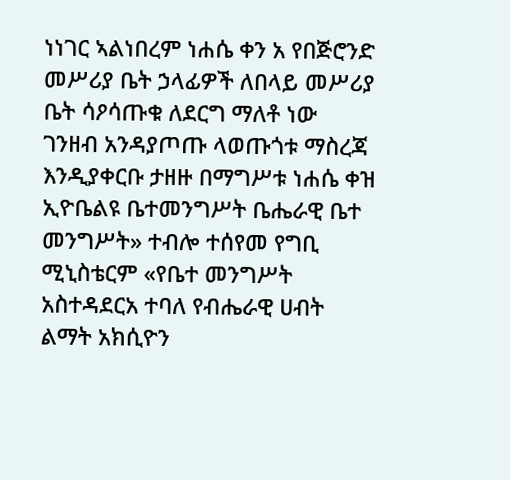ነነገር ኣልነበረም ነሐሴ ቀን አ የበጅሮንድ መሥሪያ ቤት ኃላፊዎች ለበላይ መሥሪያ ቤት ሳዖሳጡቁ ለደርግ ማለቶ ነው ገንዘብ አንዳያጦጡ ላወጡጎቱ ማስረጃ እንዲያቀርቡ ታዘዙ በማግሥቱ ነሐሴ ቀዝ ኢዮቤልዩ ቤተመንግሥት ቤሔራዊ ቤተ መንግሥት» ተብሎ ተሰየመ የግቢ ሚኒስቴርም «የቤተ መንግሥት አስተዳደርአ ተባለ የብሔራዊ ሀብት ልማት አክሲዮን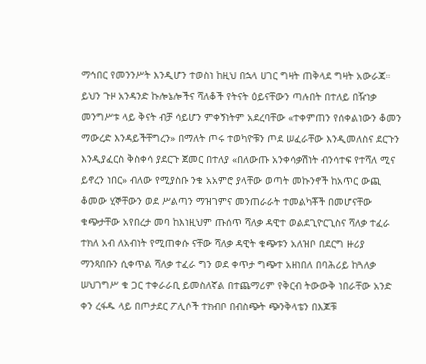ማኅበር የመንንሥት እንዲሆን ተወስነ ከዚህ በኋላ ሀገር ግዛት ጠቅላደ ግዛት አውራጃ። ይህን ጉዞ አንዳንድ ኩሎኔሎችና ሻለቆች የትናት ዕይናቸውን ጣሉበት በተለይ በዥነቃ መንግሥቱ ላይ ቅናት ብቻ ሳይሆን ምቀኝነትም አደረባቸው «ተቀምጠን የሰቀልነውን ቆመን ማውረድ እንዳይችቸግረን» በማለት ጦሩ ተወካዮቹን ጦደ ሠፈራቸው እንዲመለስና ደርጉን እንዲያፈርስ ቅስቀሳ ያደርጉ ጀመር በተለያ «በለውጡ አንቀሳቃሽነት ብንሳተፍ የተሻለ ሚና ይኖረን ነበር» ብለው የሚያስቡ ንቁ አአምሮ ያላቸው ወጣት መኩንኖች ከአጥር ውጪ ቆመው ሂኞቸውን ወደ ሥልጣን ማዝገምና መንጠራራት ተመልካቾች በመሆናቸው ቁጭታቸው አየበረታ መባ ከእነዚህም ጡሰጥ ሻለቃ ዳዊተ ወልደጊዮርጊስና ሻለቃ ተፈራ ተክለ አብ ለአብነት የሚጠቀሱ ናቸው ሻለቃ ዳዊት ቁጭቱን አለዝቦ በደርግ ዙሪያ ማንጻበቡን ሲቀጥል ሻለቃ ተፈራ ግን ወደ ቀጥታ ግጭተ አዘነበለ በባሕሪይ ከጓለቃ ሠህገግሥ ቁ ጋር ተቀራራቢ ይመስለኛል በተጨማሪም የቅርብ ትውውቅ ነበራቸው አንድ ቀን ረፋዱ ላይ በጦታደር ፖሊሶች ተክብቦ በብስጭት ጭንቅላቴን በእጆቹ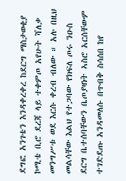ደግፎ አንገቴን እንዳቀረቀረ ከደርግ ማስታወቂያ ኮሚቴ ቢሮ ደረጃ ላይ ተቀምጦ አየሁት ሻለቃ መንግሥቱ ወደ እርሱ ቀረብ ብለው ። አሉ በዚህ መልሳቸው እልህ የተጋባው የክፍለ ጦሩ ንዑስ ደርግ ቤተሰባቸውን ቤጦያዛነት ኣስሮ አርሰቸውም ተገድደጡ አንዳመለሱ በጥብቅ ስሳሰበ ከየ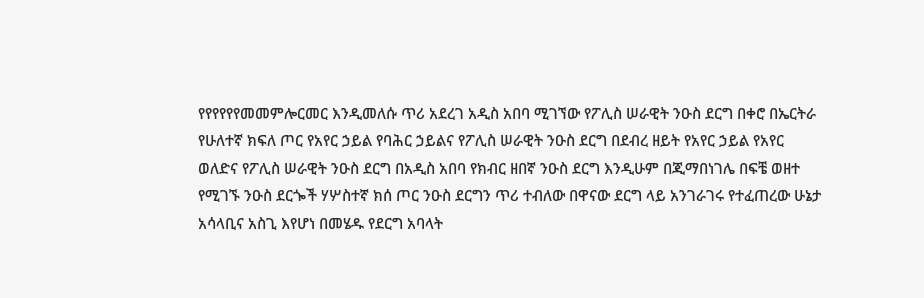የየየየየየመመምሎርመር እንዲመለሱ ጥሪ አደረገ አዲስ አበባ ሚገኘው የፖሊስ ሠራዊት ንዑስ ደርግ በቀሮ በኤርትራ የሁለተኛ ክፍለ ጦር የአየር ኃይል የባሕር ኃይልና የፖሊስ ሠራዊት ንዑስ ደርግ በደብረ ዘይት የአየር ኃይል የአየር ወለድና የፖሊስ ሠራዊት ንዑስ ደርግ በአዲስ አበባ የክብር ዘበኛ ንዑስ ደርግ እንዲሁም በጂማበነገሌ በፍቼ ወዘተ የሚገኙ ንዑስ ደርጐች ሃሦስተኛ ክሰ ጦር ንዑስ ደርግን ጥሪ ተብለው በዋናው ደርግ ላይ አንገራገሩ የተፈጠረው ሁኔታ አሳላቢና አስጊ እየሆነ በመሄዱ የደርግ አባላት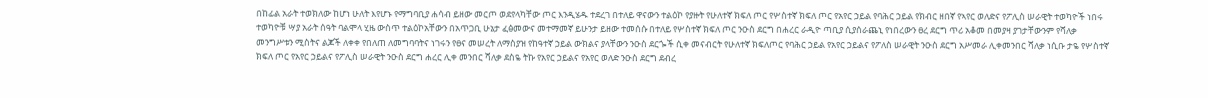በከፊል አራት ተወክለው ከሆነ ሁለት እየሆኑ የማግባቢያ ሐሳብ ይዘው መርጦ ወደየላካቸው ጦር እንዲሄዱ ተደረገ በተለይ ዋናውን ተልዕኮ የያዙት የሁለተኛ ክፍለ ጦር የሦስተኛ ክፍለ ጦር የአየር ኃይል የባሕር ኃይል የክብር ዘበኛ የኣየር ወለድና የፖሊስ ሠራዊት ተወካዮች ነበሩ ተወካዮቹ ሣያ አራት ሰዓት ባልሞላ ሂዜ ውስጥ ተልዕኮአቸውን በአጥጋቢ ሁኔታ ፈፅመውና መተማመኛ ይሁንታ ይዘው ተመሰሱ በተለይ የሦስተኛ ክፍለ ጦር ንዑስ ደርግ በሐረር ራዲዮ ጣቢያ ሲያሰራጨኒ የነበረውን ፀረ ደርግ ጥሪ አቆመ በመያዛ ያገታቸውንም የሻለቃ መንግሥቱን ሚስትና ልጆች ለቀቀ የበለጠ ለመግባባትና ነገሩን የፀና መሠረት ለማስያዝ የከዓተኛ ኃይል ውክልና ያላቸውን ንዑስ ደርጐች ሲቀ መናብርት የሁለተኛ ክፍለጦር የባሕር ኃይል የአየር ኃይልና የፖለስ ሠራዊት ንዑስ ደርግ አሥመራ ሊቀመንበር ሻለቃ ነሲቡ ታዬ የሦስተኛ ክፍለ ጦር የአየር ኃይልና የፖሊስ ሠራዊት ንዑስ ደርግ ሐረር ሊቀ መንበር ሻለቃ ደስዬ ትኩ የአየር ኃይልና የአየር ወለድ ንዑስ ደርግ ደብረ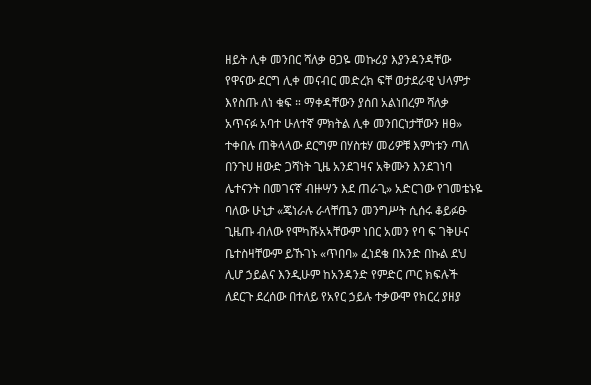ዘይት ሊቀ መንበር ሻለቃ ፀጋዬ መኩሪያ እያንዳንዳቸው የዋናው ደርግ ሊቀ መናብር መድረክ ፍቸ ወታደራዊ ህላምታ እየስጡ ለነ ቁፍ ። ማቀዳቸውን ያሰበ አልነበረም ሻለቃ አጥናፉ አባተ ሁለተኛ ምክትል ሊቀ መንበርነታቸውን ዘፀ» ተቀበሉ ጠቅላላው ደርግም በሃስቱሃ መሪዎቹ እምነቱን ጣለ በንጉሀ ዘውድ ጋሻነት ጊዜ አንደገዛና አቅሙን እንደገነባ ሌተናንት በመገናኛ ብዙሣን እደ ጠራጊ» አድርገው የገመቴኑዬ ባለው ሁኒታ «ጄነራሉ ራላቸጤን መንግሥት ሲሰሩ ቆይፉፁ ጊዜጡ ብለው የሞካሹአኣቸውም ነበር አመን የባ ፍ ገቅሁና ቤተስዛቸውም ይኹገኑ «ጥበባ» ፈነደቄ በአንድ በኩል ደህ ሊሆ ኃይልና እንዲሁም ከአንዳንድ የምድር ጦር ክፍሉች ለደርጉ ደረሰው በተለይ የአየር ኃይሉ ተቃውሞ የክርረ ያዘያ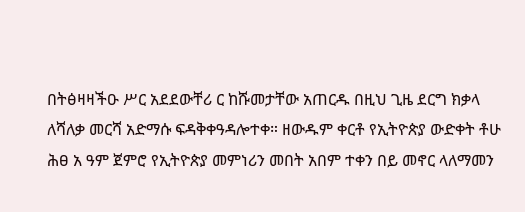በትፅዛዛችዑ ሥር አደደውቸሪ ር ከሹመታቸው አጠርዱ በዚህ ጊዜ ደርግ ክቃላ ለሻለቃ መርሻ አድማሱ ፍዳቅቀዓዳሎተቀ። ዘውዱም ቀርቶ የኢትዮጵያ ውድቀት ቶሁ ሕፀ አ ዓም ጀምሮ የኢትዮጵያ መምነሪን መበት አበም ተቀን በይ መኖር ላለማመን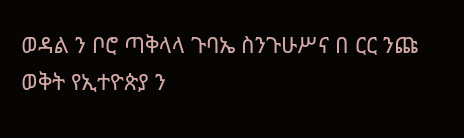ወዳል ን ቦሮ ጣቅላላ ጉባኤ ስንጉሁሥና በ ርር ንጩ ወቅት የኢተዮጵያ ን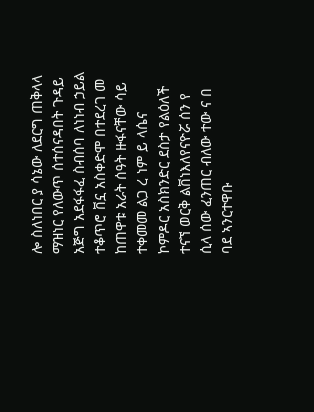ሎ ስለነበር ያ ሳኔው ለደርግ ጠቅላላ ማዝነር የለውጥ ሰተሰናዳበት ጉዳይ አጅግ አደፋፋፈ ስብሰባ ለነነብ ኃይል ተቆጥሮ ቨኗ አስቀድሞ በተደረገ መ ከጠዋቱ አራት ሰዓት ዙፋናቸው ሳይ ተቀመመ ልጋ ረ ነም ይ ላሴና ኮምዶር አስክንድር ደስታ የልዕለች ተናኘ ወርቅ ልቨነእለየናዮሯ ሰን የ ሲላ ሰው ፈንጠር ብለው ተው ና በ ባደ ኣንርተዋቡ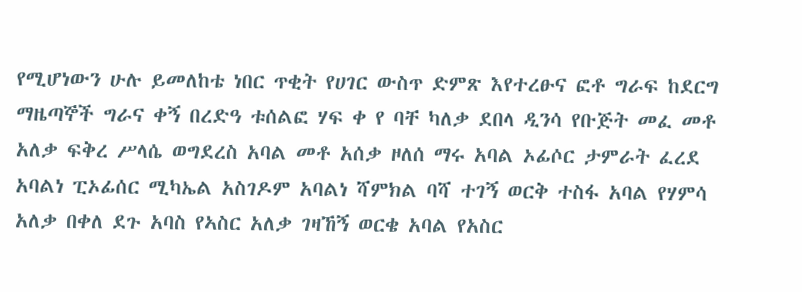የሚሆነውን ሁሉ ይመለከቴ ነበር ጥቂት የሀገር ውስጥ ድምጽ እየተረፁና ፎቶ ግራፍ ከደርግ ማዜጣኞች ግራና ቀኝ በረድዓ ቱሰልፎ ሃፍ ቀ የ ባቸ ካለቃ ደበላ ዲንሳ የቡጅት መፈ መቶ አለቃ ፍቅረ ሥላሴ ወግደረስ አባል መቶ አሰቃ ዞለሰ ማሩ አባል ኦፊሶር ታምራት ፈረደ አባልነ ፒኦፊሰር ሚካኤል አስገዶም አባልነ ሻምክል ባሻ ተገኝ ወርቅ ተስፋ አባል የሃምሳ አለቃ በቀለ ደጉ አባስ የኣስር አለቃ ገዛኸኝ ወርቄ አባል የአስር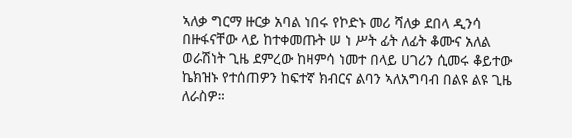ኣለቃ ግርማ ዙርቃ አባል ነበሩ የኮድኑ መሪ ሻለቃ ደበላ ዲንሳ በዙፋናቸው ላይ ከተቀመጡት ሠ ነ ሥት ፊት ለፊት ቆሙና አለል ወራሽነት ጊዜ ደምረው ከዛምሳ ነመተ በላይ ሀገሪን ሲመሩ ቆይተው ኬክዝኑ የተሰጠዎን ከፍተኛ ክብርና ልባን ኣለአግባብ በልዩ ልዩ ጊዜ ለራስዎ።